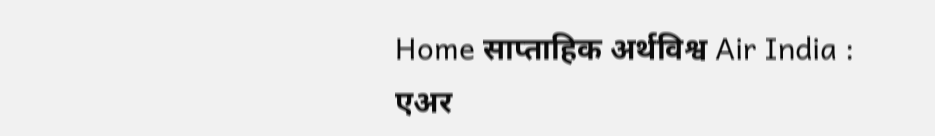Home साप्ताहिक अर्थविश्व Air India : एअर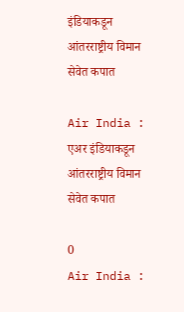इंडियाकडून आंतरराष्ट्रीय विमान सेवेत कपात

Air India : एअर इंडियाकडून आंतरराष्ट्रीय विमान सेवेत कपात

0
Air India :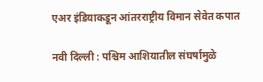एअर इंडियाकडून आंतरराष्ट्रीय विमान सेवेत कपात

नवी दिल्ली : पश्चिम आशियातील संघर्षामुळे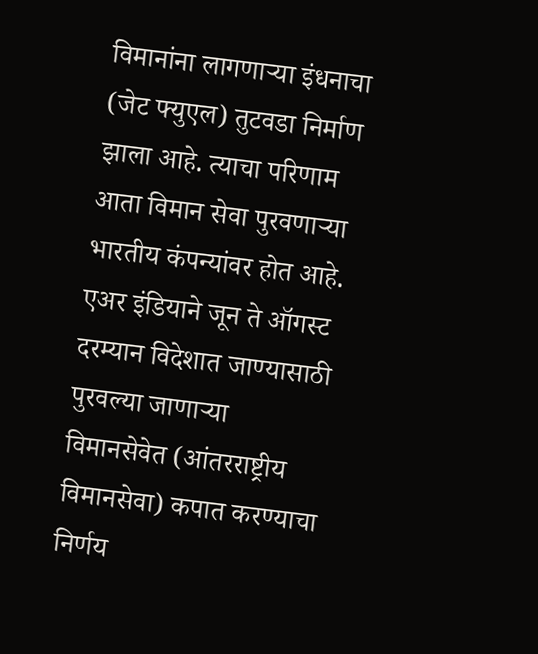विमानांना लागणाऱ्या इंधनाचा (जेट फ्युएल) तुटवडा निर्माण झाला आहे. त्याचा परिणाम आता विमान सेवा पुरवणाऱ्या भारतीय कंपन्यांवर होत आहे. एअर इंडियाने जून ते ऑगस्ट दरम्यान विदेशात जाण्यासाठी पुरवल्या जाणाऱ्या विमानसेवेत (आंतरराष्ट्रीय विमानसेवा) कपात करण्याचा निर्णय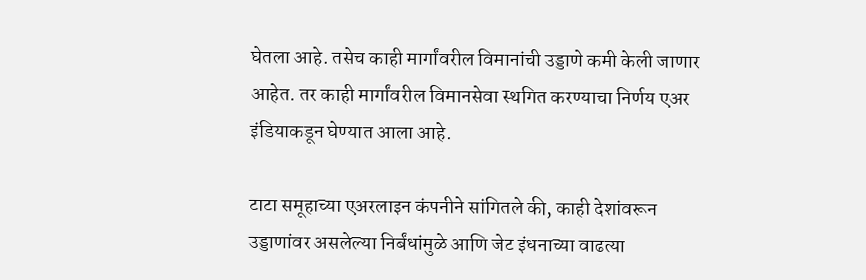घेतला आहे. तसेच काही मार्गांवरील विमानांची उड्डाणे कमी केली जाणार आहेत. तर काही मार्गांवरील विमानसेवा स्थगित करण्याचा निर्णय एअर इंडियाकडून घेण्यात आला आहे.

टाटा समूहाच्या एअरलाइन कंपनीने सांगितले की, काही देशांवरून उड्डाणांवर असलेल्या निर्बंधांमुळे आणि जेट इंधनाच्या वाढत्या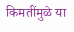किमतींमुळे या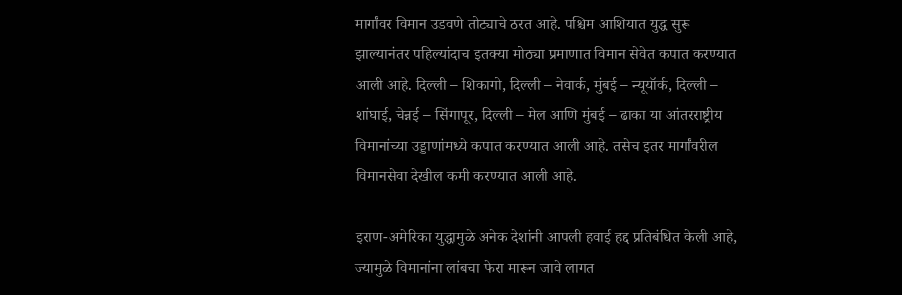मार्गांवर विमान उडवणे तोट्याचे ठरत आहे. पश्चिम आशियात युद्ध सुरू झाल्यानंतर पहिल्यांदाच इतक्या मोठ्या प्रमाणात विमान सेवेत कपात करण्यात आली आहे. दिल्ली – शिकागो, दिल्ली – नेवार्क, मुंबई – न्यूयॉर्क, दिल्ली – शांघाई, चेन्नई – सिंगापूर, दिल्ली – मेल आणि मुंबई – ढाका या आंतरराष्ट्रीय विमानांच्या उड्डाणांमध्ये कपात करण्यात आली आहे. तसेच इतर मार्गांवरील विमानसेवा देखील कमी करण्यात आली आहे.

इराण-अमेरिका युद्धामुळे अनेक देशांनी आपली हवाई हद्द प्रतिबंधित केली आहे, ज्यामुळे विमानांना लांबचा फेरा मारून जावे लागत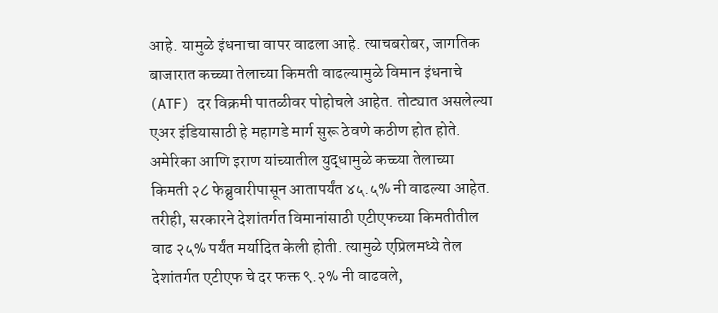आहे. यामुळे इंधनाचा वापर वाढला आहे. त्याचबरोबर, जागतिक बाजारात कच्च्या तेलाच्या किमती वाढल्यामुळे विमान इंधनाचे (ATF) दर विक्रमी पातळीवर पोहोचले आहेत. तोट्यात असलेल्या एअर इंडियासाठी हे महागडे मार्ग सुरू ठेवणे कठीण होत होते. अमेरिका आणि इराण यांच्यातील युद्धामुळे कच्च्या तेलाच्या किमती २८ फेब्रुवारीपासून आतापर्यंत ४५.५% नी वाढल्या आहेत. तरीही, सरकारने देशांतर्गत विमानांसाठी एटीएफच्या किमतीतील वाढ २५% पर्यंत मर्यादित केली होती. त्यामुळे एप्रिलमध्ये तेल देशांतर्गत एटीएफ चे दर फक्त ९.२% नी वाढवले,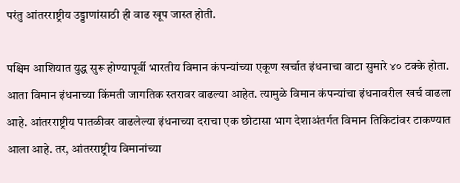परंतु आंतरराष्ट्रीय उड्डाणांसाठी ही वाढ खूप जास्त होती.

पश्चिम आशियात युद्ध सुरू होण्यापूर्वी भारतीय विमान कंपन्यांच्या एकूण खर्चात इंधनाचा वाटा सुमारे ४० टक्के होता. आता विमान इंधनाच्या किंमती जागतिक स्तरावर वाढल्या आहेत. त्यामुळे विमान कंपन्यांचा इंधनावरील खर्च वाढला आहे. आंतरराष्ट्रीय पातळीवर वाढलेल्या इंधनाच्या दराचा एक छोटासा भाग देशाअंतर्गत विमान तिकिटांवर टाकण्यात आला आहे. तर, आंतरराष्ट्रीय विमानांच्या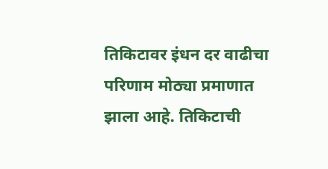तिकिटावर इंधन दर वाढीचा परिणाम मोठ्या प्रमाणात झाला आहे. तिकिटाची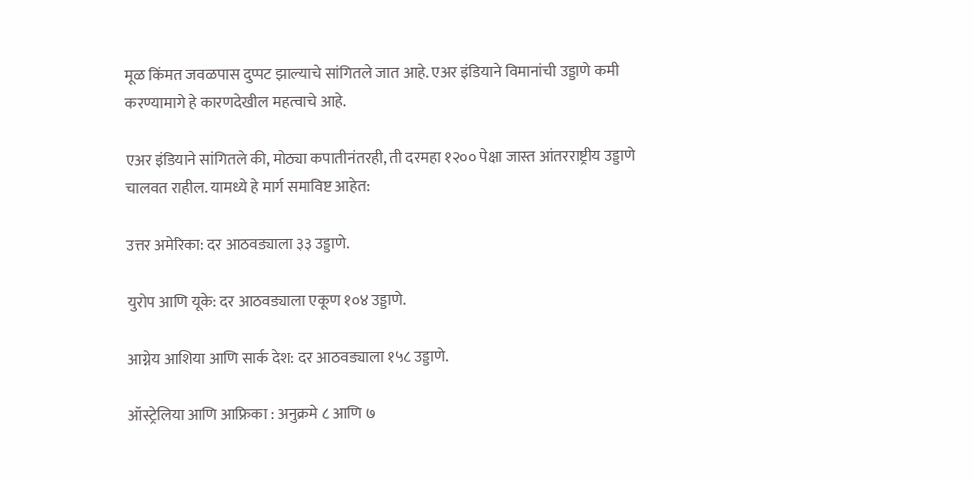मूळ किंमत जवळपास दुप्पट झाल्याचे सांगितले जात आहे. एअर इंडियाने विमानांची उड्डाणे कमी करण्यामागे हे कारणदेखील महत्वाचे आहे.

एअर इंडियाने सांगितले की, मोठ्या कपातीनंतरही, ती दरमहा १२०० पेक्षा जास्त आंतरराष्ट्रीय उड्डाणे चालवत राहील. यामध्ये हे मार्ग समाविष्ट आहेत:

उत्तर अमेरिका: दर आठवड्याला ३३ उड्डाणे.

युरोप आणि यूके: दर आठवड्याला एकूण १०४ उड्डाणे.

आग्नेय आशिया आणि सार्क देश: दर आठवड्याला १५८ उड्डाणे.

ऑस्ट्रेलिया आणि आफ्रिका : अनुक्रमे ८ आणि ७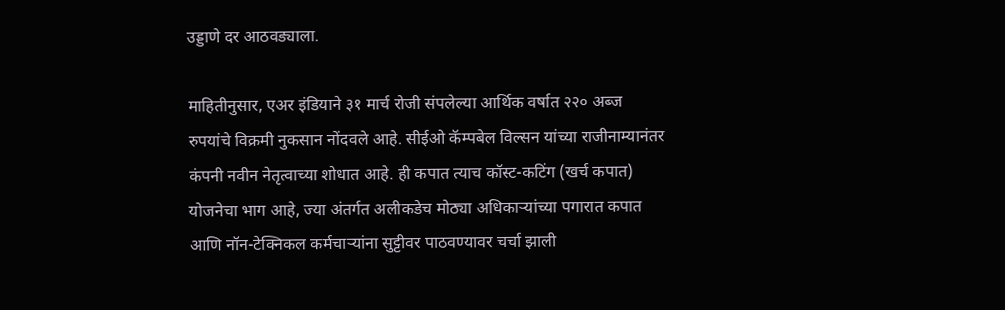उड्डाणे दर आठवड्याला.

माहितीनुसार, एअर इंडियाने ३१ मार्च रोजी संपलेल्या आर्थिक वर्षात २२० अब्ज रुपयांचे विक्रमी नुकसान नोंदवले आहे. सीईओ कॅम्पबेल विल्सन यांच्या राजीनाम्यानंतर कंपनी नवीन नेतृत्वाच्या शोधात आहे. ही कपात त्याच कॉस्ट-कटिंग (खर्च कपात) योजनेचा भाग आहे, ज्या अंतर्गत अलीकडेच मोठ्या अधिकाऱ्यांच्या पगारात कपात आणि नॉन-टेक्निकल कर्मचाऱ्यांना सुट्टीवर पाठवण्यावर चर्चा झाली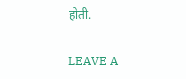होती.

LEAVE A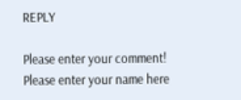REPLY

Please enter your comment!
Please enter your name here